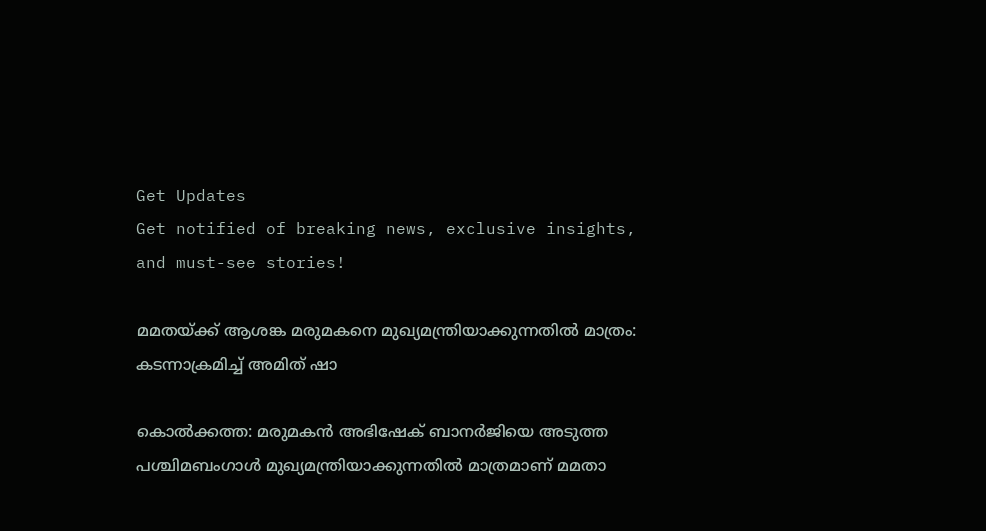Get Updates
Get notified of breaking news, exclusive insights, and must-see stories!

മമതയ്ക്ക് ആശങ്ക മരുമകനെ മുഖ്യമന്ത്രിയാക്കുന്നതിൽ മാത്രം: കടന്നാക്രമിച്ച് അമിത് ഷാ

കൊൽക്കത്ത: മരുമകൻ അഭിഷേക് ബാനർജിയെ അടുത്ത പശ്ചിമബംഗാൾ മുഖ്യമന്ത്രിയാക്കുന്നതിൽ മാത്രമാണ് മമതാ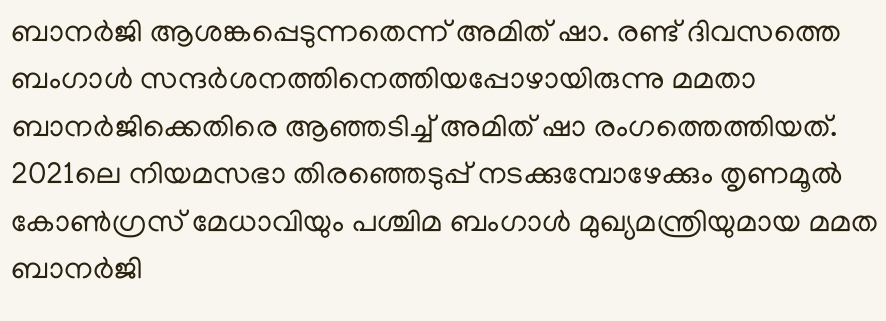ബാനർജി ആശങ്കപ്പെടുന്നതെന്ന് അമിത് ഷാ. രണ്ട് ദിവസത്തെ ബംഗാൾ സന്ദർശനത്തിനെത്തിയപ്പോഴായിരുന്നു മമതാ ബാനർജിക്കെതിരെ ആഞ്ഞടിച്ച് അമിത് ഷാ രംഗത്തെത്തിയത്. 2021ലെ നിയമസഭാ തിരഞ്ഞെടുപ്പ് നടക്കുമ്പോഴേക്കും തൃണമൂൽ കോൺഗ്രസ് മേധാവിയും പശ്ചിമ ബംഗാൾ മുഖ്യമന്ത്രിയുമായ മമത ബാനർജി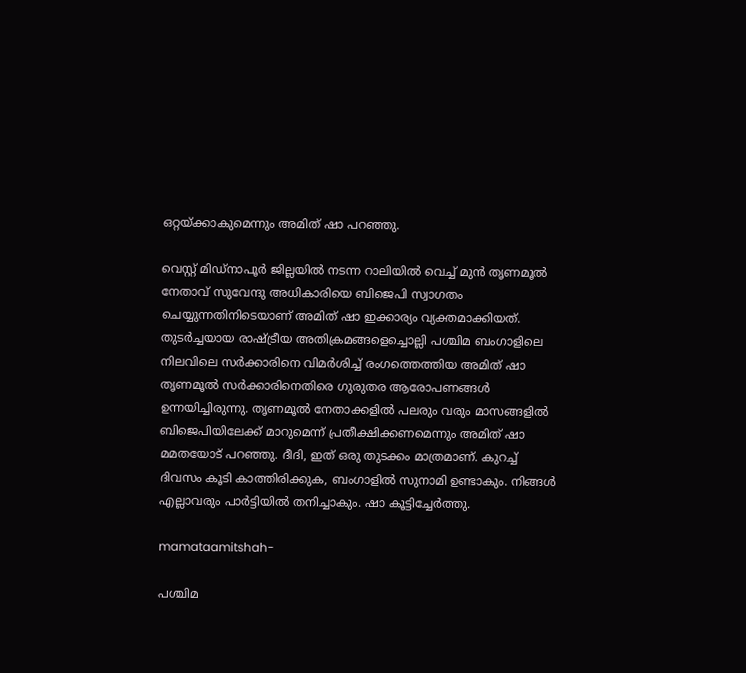ഒറ്റയ്ക്കാകുമെന്നും അമിത് ഷാ പറഞ്ഞു.

വെസ്റ്റ് മിഡ്‌നാപൂർ ജില്ലയിൽ നടന്ന റാലിയിൽ വെച്ച് മുൻ തൃണമൂൽ നേതാവ് സുവേന്ദു അധികാരിയെ ബിജെപി സ്വാഗതം ചെയ്യുന്നതിനിടെയാണ് അമിത് ഷാ ഇക്കാര്യം വ്യക്തമാക്കിയത്. തുടർച്ചയായ രാഷ്ട്രീയ അതിക്രമങ്ങളെച്ചൊല്ലി പശ്ചിമ ബംഗാളിലെ നിലവിലെ സർക്കാരിനെ വിമർശിച്ച് രംഗത്തെത്തിയ അമിത് ഷാ തൃണമൂൽ സർക്കാരിനെതിരെ ഗുരുതര ആരോപണങ്ങൾ ഉന്നയിച്ചിരുന്നു. തൃണമൂൽ നേതാക്കളിൽ പലരും വരും മാസങ്ങളിൽ ബിജെപിയിലേക്ക് മാറുമെന്ന് പ്രതീക്ഷിക്കണമെന്നും അമിത് ഷാ മമതയോട് പറഞ്ഞു. ദീദി, ഇത് ഒരു തുടക്കം മാത്രമാണ്. കുറച്ച് ദിവസം കൂടി കാത്തിരിക്കുക, ബംഗാളിൽ സുനാമി ഉണ്ടാകും. നിങ്ങൾ എല്ലാവരും പാർട്ടിയിൽ തനിച്ചാകും. ഷാ കൂട്ടിച്ചേർത്തു.

mamataamitshah-

പശ്ചിമ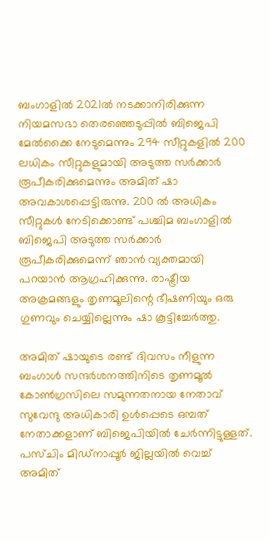ബംഗാളിൽ 2021ൽ നടക്കാനിരിക്കുന്ന നിയമസഭാ തെരഞ്ഞെടുപ്പിൽ ബിജെപി മേൽക്കൈ നേടുമെന്നും 294 സീറ്റുകളിൽ 200 ലധികം സീറ്റുകളുമായി അടുത്ത സർക്കാർ രൂപീകരിക്കുമെന്നും അമിത് ഷാ അവകാശപ്പെട്ടിരുന്നു. 200 ൽ അധികം സീറ്റുകൾ നേടിക്കൊണ്ട് പശ്ചിമ ബംഗാളിൽ ബിജെപി അടുത്ത സർക്കാർ രൂപീകരിക്കുമെന്ന് ഞാൻ വ്യക്തമായി പറയാൻ ആഗ്രഹിക്കുന്നു. രാഷ്ട്രീയ അക്രമങ്ങളും തൃണമൂലിന്റെ ഭീഷണിയും ഒരു ഗുണവും ചെയ്യില്ലെന്നും ഷാ കൂട്ടിച്ചേർത്തു.

അമിത് ഷായുടെ രണ്ട് ദിവസം നീളുന്ന ബംഗാൾ സന്ദർശനത്തിനിടെ തൃണമൂൽ കോൺഗ്രസിലെ സമുന്നതനായ നേതാവ് സുവേന്ദു അധികാരി ഉൾപ്പെടെ ഒമ്പത് നേതാക്കളാണ് ബിജെപിയിൽ ചേർന്നിട്ടുള്ളത്. പസ്ചിം മിഡ്നാപ്പൂർ ജില്ലയിൽ വെച്ച് അമിത്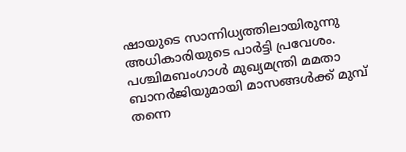ഷായുടെ സാന്നിധ്യത്തിലായിരുന്നു അധികാരിയുടെ പാർട്ടി പ്രവേശം. പശ്ചിമബംഗാൾ മുഖ്യമന്ത്രി മമതാ ബാനർജിയുമായി മാസങ്ങൾക്ക് മുമ്പ് തന്നെ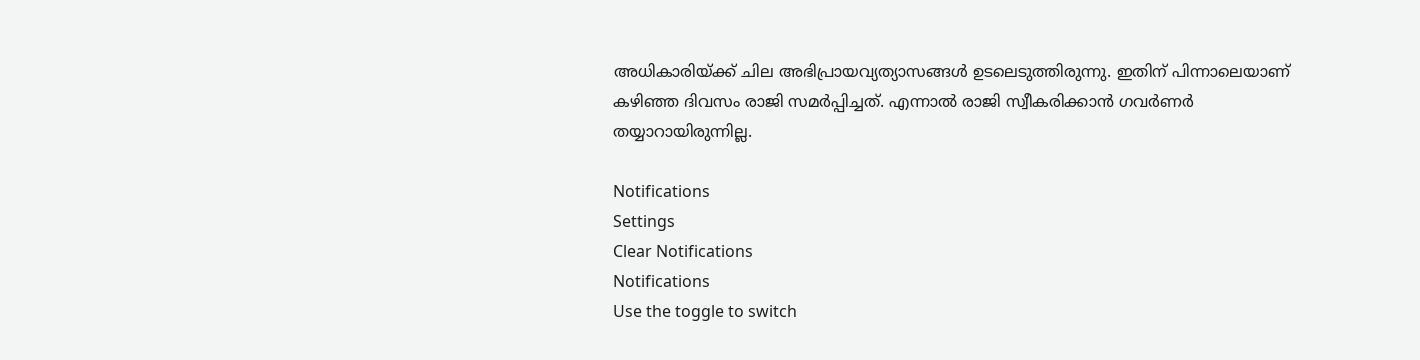അധികാരിയ്ക്ക് ചില അഭിപ്രായവ്യത്യാസങ്ങൾ ഉടലെടുത്തിരുന്നു. ഇതിന് പിന്നാലെയാണ് കഴിഞ്ഞ ദിവസം രാജി സമർപ്പിച്ചത്. എന്നാൽ രാജി സ്വീകരിക്കാൻ ഗവർണർ തയ്യാറായിരുന്നില്ല.

Notifications
Settings
Clear Notifications
Notifications
Use the toggle to switch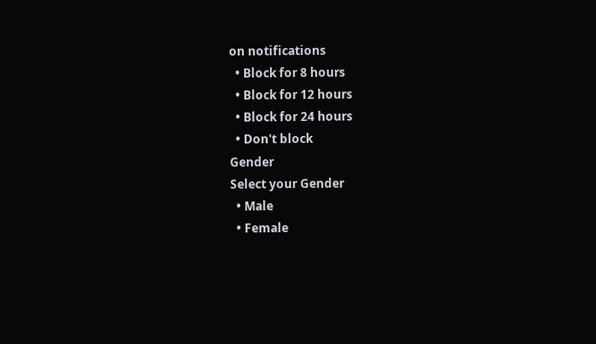on notifications
  • Block for 8 hours
  • Block for 12 hours
  • Block for 24 hours
  • Don't block
Gender
Select your Gender
  • Male
  • Female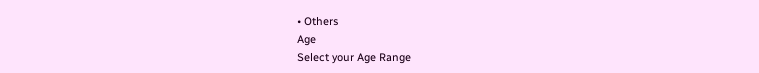• Others
Age
Select your Age Range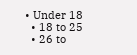• Under 18
  • 18 to 25
  • 26 to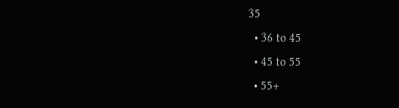35
  • 36 to 45
  • 45 to 55
  • 55+